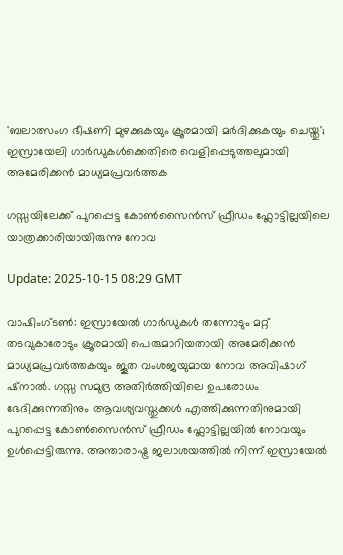'ബലാത്സംഗ ഭീഷണി മുഴക്കുകയും ക്രൂരമായി മർദിക്കുകയും ചെയ്തു'; ഇസ്രായേലി ഗാർഡുകൾക്കെതിരെ വെളിപ്പെടുത്തലുമായി അമേരിക്കൻ മാധ്യമപ്രവർത്തക

ഗസ്സയിലേക്ക് പുറപ്പെട്ട കോൺസൈൻസ് ഫ്രീഡം ഫ്ലോട്ടില്ലയിലെ യാത്രക്കാരിയായിരുന്നു നോവ

Update: 2025-10-15 08:29 GMT

വാഷിംഗ്ടൺ: ഇസ്രായേൽ ഗാർഡുകൾ തന്നോടും മറ്റ് തടവുകാരോടും ക്രൂരമായി പെരുമാറിയതായി അമേരിക്കൻ മാധ്യമപ്രവർത്തകയും ജൂത വംശജയുമായ നോവ അവിഷാഗ് ഷ്‌നാൽ. ഗസ്സ സമുദ്ര അതിർത്തിയിലെ ഉപരോധം ഭേദിക്കുന്നതിനും ആവശ്യവസ്തുക്കൾ എത്തിക്കുന്നതിനുമായി പുറപ്പെട്ട കോൺസൈൻസ് ഫ്രീഡം ഫ്ലോട്ടില്ലയിൽ നോവയും ഉൾപ്പെട്ടിരുന്നു. അന്താരാഷ്ട്ര ജലാശയത്തിൽ നിന്ന് ഇസ്രായേൽ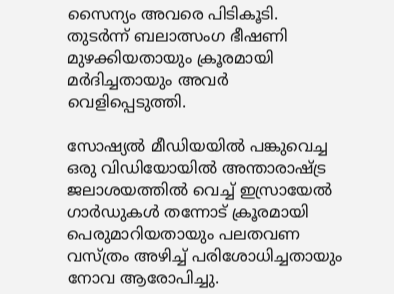സൈന്യം അവരെ പിടികൂടി. തുടർന്ന് ബലാത്സംഗ ഭീഷണി മുഴക്കിയതായും ക്രൂരമായി മർദിച്ചതായും അവർ വെളിപ്പെടുത്തി.

സോഷ്യൽ മീഡിയയിൽ പങ്കുവെച്ച ഒരു വിഡിയോയിൽ അന്താരാഷ്ട്ര ജലാശയത്തിൽ വെച്ച് ഇസ്രായേൽ ഗാർഡുകൾ തന്നോട് ക്രൂരമായി പെരുമാറിയതായും പലതവണ വസ്ത്രം അഴിച്ച് പരിശോധിച്ചതായും നോവ ആരോപിച്ചു.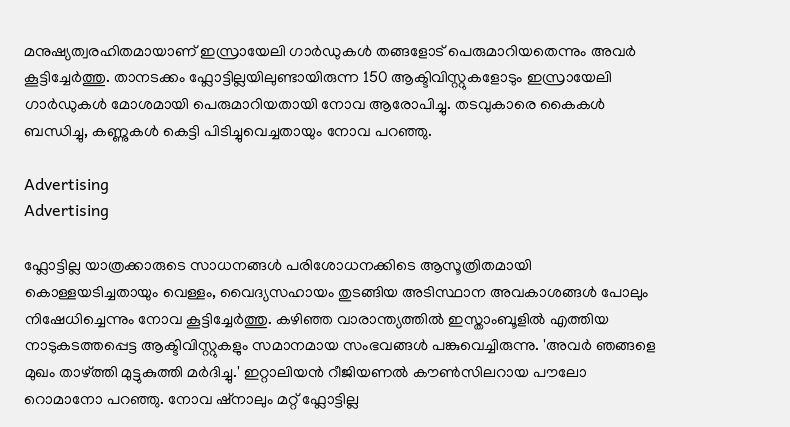മനുഷ്യത്വരഹിതമായാണ് ഇസ്രായേലി ഗാർഡുകൾ തങ്ങളോട് പെരുമാറിയതെന്നും അവർ കൂട്ടിച്ചേർത്തു. താനടക്കം ഫ്ലോട്ടില്ലയിലുണ്ടായിരുന്ന 150 ആക്ടിവിസ്റ്റുകളോടും ഇസ്രായേലി ഗാർഡുകൾ മോശമായി പെരുമാറിയതായി നോവ ആരോപിച്ചു. തടവുകാരെ കൈകൾ ബന്ധിച്ചു, കണ്ണുകൾ കെട്ടി പിടിച്ചുവെച്ചതായും നോവ പറഞ്ഞു.

Advertising
Advertising

ഫ്ലോട്ടില്ല യാത്രക്കാരുടെ സാധനങ്ങൾ പരിശോധനക്കിടെ ആസൂത്രിതമായി കൊള്ളയടിച്ചതായും വെള്ളം, വൈദ്യസഹായം തുടങ്ങിയ അടിസ്ഥാന അവകാശങ്ങൾ പോലും നിഷേധിച്ചെന്നും നോവ കൂട്ടിച്ചേർത്തു. കഴിഞ്ഞ വാരാന്ത്യത്തിൽ ഇസ്താംബൂളിൽ എത്തിയ നാടുകടത്തപ്പെട്ട ആക്ടിവിസ്റ്റുകളും സമാനമായ സംഭവങ്ങൾ പങ്കുവെച്ചിരുന്നു. 'അവർ ഞങ്ങളെ മുഖം താഴ്ത്തി മുട്ടുകുത്തി മർദിച്ചു.' ഇറ്റാലിയൻ റീജിയണൽ കൗൺസിലറായ പൗലോ റൊമാനോ പറഞ്ഞു. നോവ ഷ്‌നാലും മറ്റ് ഫ്ലോട്ടില്ല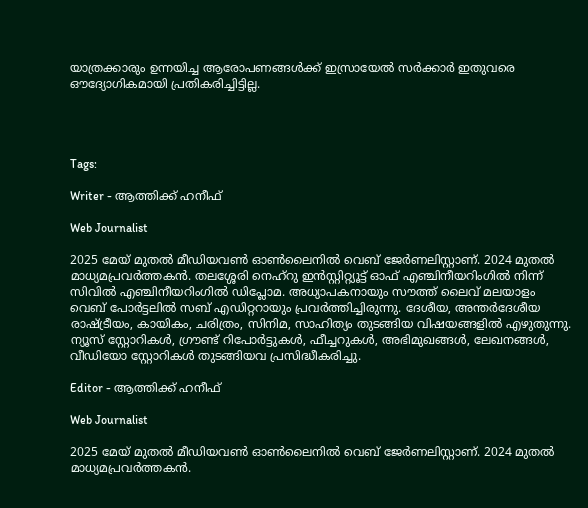യാത്രക്കാരും ഉന്നയിച്ച ആരോപണങ്ങൾക്ക് ഇസ്രായേൽ സർക്കാർ ഇതുവരെ ഔദ്യോഗികമായി പ്രതികരിച്ചിട്ടില്ല.




Tags:

Writer - ആത്തിക്ക് ഹനീഫ്

Web Journalist

2025 മേയ് മുതൽ മീഡിയവൺ ഓൺലൈനിൽ വെബ് ജേർണലിസ്റ്റാണ്. 2024 മുതൽ മാധ്യമപ്രവർത്തകൻ. തലശ്ശേരി നെഹ്‌റു ഇൻസ്റ്റിറ്റ്യൂട്ട് ഓഫ് എഞ്ചിനീയറിംഗിൽ നിന്ന് സിവിൽ എഞ്ചിനീയറിംഗിൽ ഡിപ്ലോമ. അധ്യാപകനായും സൗത്ത് ലൈവ് മലയാളം വെബ് പോർട്ടലിൽ സബ് എഡിറ്ററായും പ്രവർത്തിച്ചിരുന്നു. ദേശീയ, അന്തർദേശീയ രാഷ്ട്രീയം, കായികം, ചരിത്രം, സിനിമ, സാഹിത്യം തുടങ്ങിയ വിഷയങ്ങളിൽ എഴുതുന്നു. ന്യൂസ് സ്റ്റോറികൾ, ഗ്രൗണ്ട് റിപോർട്ടുകൾ, ഫീച്ചറുകൾ, അഭിമുഖങ്ങൾ, ലേഖനങ്ങൾ, വീഡിയോ സ്റ്റോറികൾ തുടങ്ങിയവ പ്രസിദ്ധീകരിച്ചു.

Editor - ആത്തിക്ക് ഹനീഫ്

Web Journalist

2025 മേയ് മുതൽ മീഡിയവൺ ഓൺലൈനിൽ വെബ് ജേർണലിസ്റ്റാണ്. 2024 മുതൽ മാധ്യമപ്രവർത്തകൻ.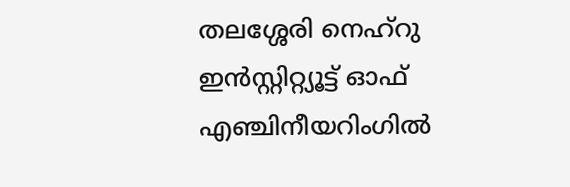തലശ്ശേരി നെഹ്‌റു ഇൻസ്റ്റിറ്റ്യൂട്ട് ഓഫ് എഞ്ചിനീയറിംഗിൽ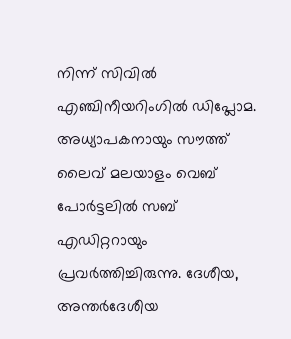നിന്ന് സിവിൽ എഞ്ചിനീയറിംഗിൽ ഡിപ്ലോമ. അധ്യാപകനായും സൗത്ത് ലൈവ് മലയാളം വെബ് പോർട്ടലിൽ സബ് എഡിറ്ററായും പ്രവർത്തിച്ചിരുന്നു. ദേശീയ, അന്തർദേശീയ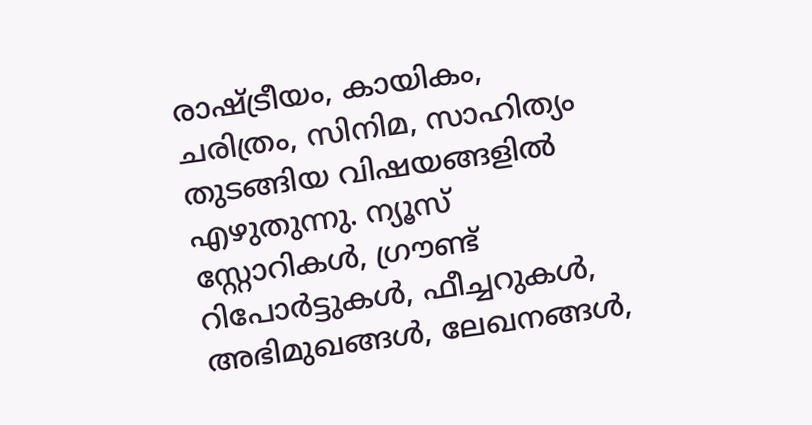രാഷ്ട്രീയം, കായികം, ചരിത്രം, സിനിമ, സാഹിത്യം തുടങ്ങിയ വിഷയങ്ങളിൽ എഴുതുന്നു. ന്യൂസ് സ്റ്റോറികൾ, ഗ്രൗണ്ട് റിപോർട്ടുകൾ, ഫീച്ചറുകൾ, അഭിമുഖങ്ങൾ, ലേഖനങ്ങൾ,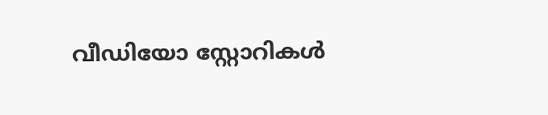വീഡിയോ സ്റ്റോറികൾ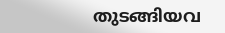തുടങ്ങിയവ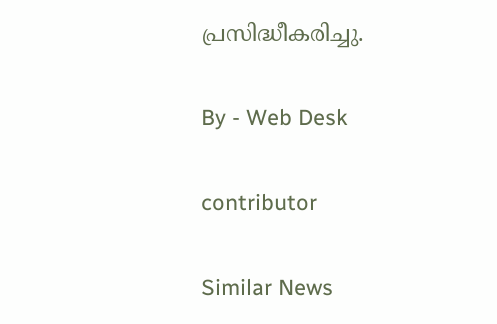പ്രസിദ്ധീകരിച്ചു.

By - Web Desk

contributor

Similar News